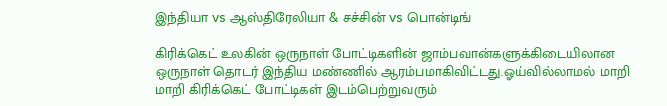இந்தியா vs ஆஸ்திரேலியா & சச்சின் vs பொன்டிங்

கிரிக்கெட் உலகின் ஒருநாள் போட்டிகளின் ஜாம்பவான்களுக்கிடையிலான ஒருநாள் தொடர் இந்திய மண்ணில் ஆரம்பமாகிவிட்டது.ஓய்வில்லாமல் மாறி மாறி கிரிக்கெட் போட்டிகள் இடம்பெற்றுவரும்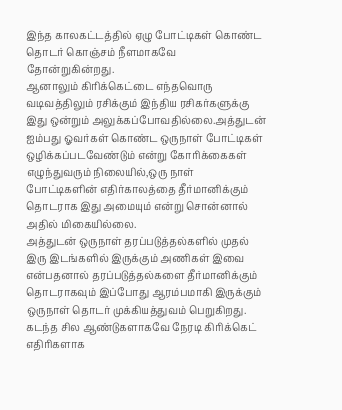இந்த காலகட்டத்தில் ஏழு போட்டிகள் கொண்ட தொடர் கொஞ்சம் நீளமாகவே தோன்றுகின்றது.
ஆனாலும் கிரிக்கெட்டை எந்தவொரு வடிவத்திலும் ரசிக்கும் இந்திய ரசிகர்களுக்கு இது ஒன்றும் அலுக்கப்போவதில்லை.அத்துடன் ஐம்பது ஓவர்கள் கொண்ட ஒருநாள் போட்டிகள் ஒழிக்கப்படவேண்டும் என்று கோரிக்கைகள் எழுந்துவரும் நிலையில்,ஒரு நாள் போட்டிகளின் எதிர்காலத்தை தீர்மானிக்கும் தொடராக இது அமையும் என்று சொன்னால் அதில் மிகையில்லை.
அத்துடன் ஒருநாள் தரப்படுத்தல்களில் முதல் இரு இடங்களில் இருக்கும் அணிகள் இவை என்பதனால் தரப்படுத்தல்களை தீர்மானிக்கும் தொடராகவும் இப்போது ஆரம்பமாகி இருக்கும் ஒருநாள் தொடர் முக்கியத்துவம் பெறுகிறது.
கடந்த சில ஆண்டுகளாகவே நேரடி கிரிக்கெட் எதிரிகளாக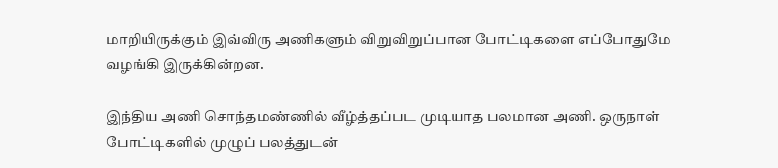மாறியிருக்கும் இவ்விரு அணிகளும் விறுவிறுப்பான போட்டிகளை எப்போதுமே வழங்கி இருக்கின்றன.

இந்திய அணி சொந்தமண்ணில் வீழ்த்தப்பட முடியாத பலமான அணி. ஒருநாள் போட்டிகளில் முழுப் பலத்துடன்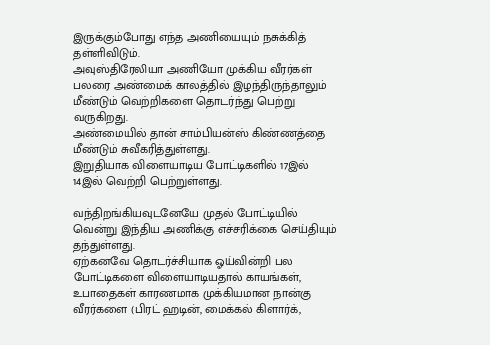இருக்கும்போது எந்த அணியையும் நசுக்கித் தள்ளிவிடும்.
அவுஸ்திரேலியா அணியோ முக்கிய வீரர்கள் பலரை அண்மைக் காலத்தில் இழந்திருந்தாலும் மீண்டும் வெற்றிகளை தொடர்ந்து பெற்று வருகிறது.
அண்மையில் தான் சாம்பியன்ஸ் கிண்ணத்தை மீண்டும் சுவீகரித்துள்ளது.
இறுதியாக விளையாடிய போட்டிகளில் 17இல் 14இல் வெற்றி பெற்றுள்ளது.

வந்திறங்கியவுடனேயே முதல் போட்டியில் வென்று இந்திய அணிக்கு எச்சரிக்கை செய்தியும் தந்துள்ளது.
ஏற்கனவே தொடர்ச்சியாக ஓய்வின்றி பல போட்டிகளை விளையாடியதால் காயங்கள், உபாதைகள் காரணமாக முக்கியமான நான்கு வீரர்களை (பிரட் ஹடின், மைக்கல் கிளார்க்,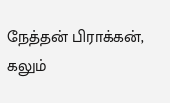நேத்தன் பிராக்கன், கலும்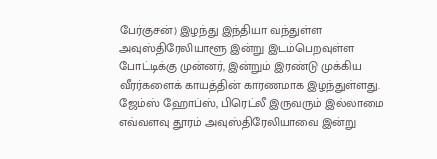பேர்குசன்) இழந்து இந்தியா வந்துள்ள அவுஸ்திரேலியாளூ இன்று இடம்பெறவுள்ள போட்டிக்கு முன்னர், இன்றும் இரண்டு முக்கிய வீரர்களைக் காயத்தின் காரணமாக இழந்துள்ளது.
ஜேம்ஸ் ஹோப்ஸ், பிரெட்லீ இருவரும் இல்லாமை எவ்வளவு தூரம் அவுஸ்திரேலியாவை இன்று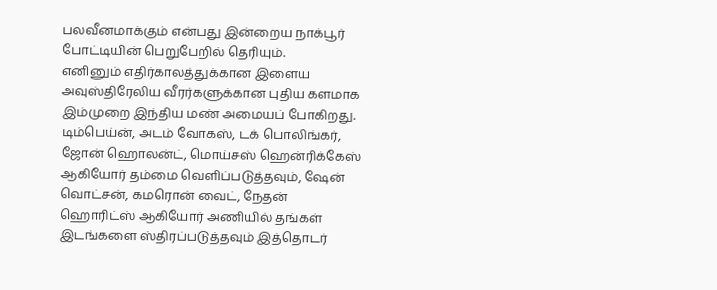பலவீனமாக்கும் என்பது இன்றைய நாக்பூர் போட்டியின் பெறுபேறில் தெரியும்.
எனினும் எதிர்காலத்துக்கான இளைய அவுஸ்திரேலிய வீரர்களுக்கான புதிய களமாக இம்முறை இந்திய மண் அமையப் போகிறது.
டிம்பெய்ன், அடம் வோகஸ், டக் பொலிங்கர், ஜோன் ஹொலன்ட், மொய்சஸ் ஹென்ரிக்கேஸ் ஆகியோர் தம்மை வெளிப்படுத்தவும், ஷேன் வொட்சன், கமரொன் வைட், நேதன் ஹொரிட்ஸ் ஆகியோர் அணியில் தங்கள் இடங்களை ஸ்திரப்படுத்தவும் இத்தொடர்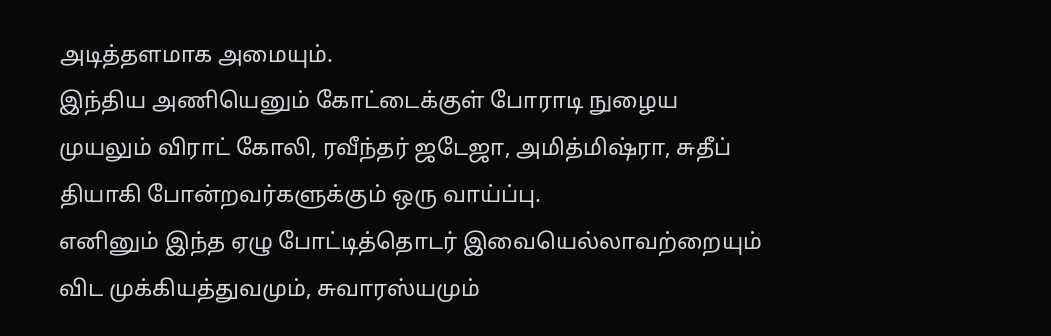அடித்தளமாக அமையும்.
இந்திய அணியெனும் கோட்டைக்குள் போராடி நுழைய முயலும் விராட் கோலி, ரவீந்தர் ஜடேஜா, அமித்மிஷ்ரா, சுதீப் தியாகி போன்றவர்களுக்கும் ஒரு வாய்ப்பு.
எனினும் இந்த ஏழு போட்டித்தொடர் இவையெல்லாவற்றையும் விட முக்கியத்துவமும், சுவாரஸ்யமும்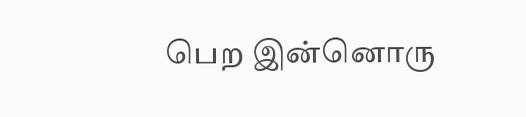பெற இன்னொரு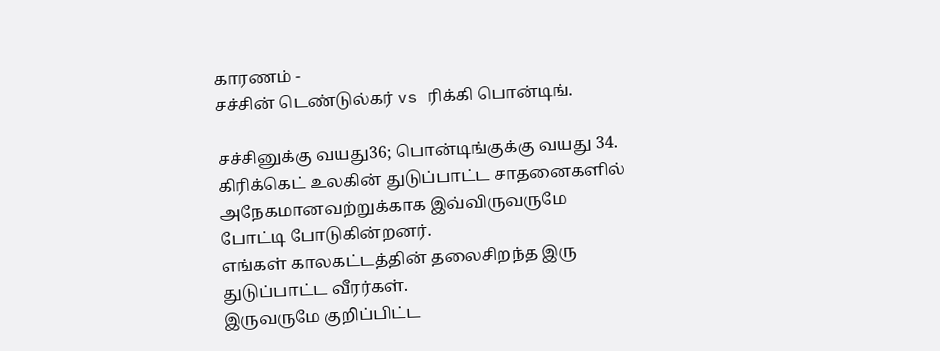காரணம் -
சச்சின் டெண்டுல்கர் vs ரிக்கி பொன்டிங்.

சச்சினுக்கு வயது36; பொன்டிங்குக்கு வயது 34.
கிரிக்கெட் உலகின் துடுப்பாட்ட சாதனைகளில் அநேகமானவற்றுக்காக இவ்விருவருமே போட்டி போடுகின்றனர்.
எங்கள் காலகட்டத்தின் தலைசிறந்த இரு துடுப்பாட்ட வீரர்கள்.
இருவருமே குறிப்பிட்ட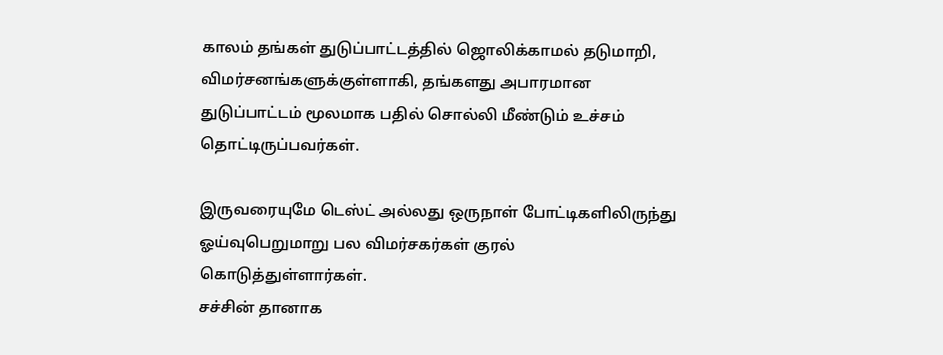காலம் தங்கள் துடுப்பாட்டத்தில் ஜொலிக்காமல் தடுமாறி, விமர்சனங்களுக்குள்ளாகி, தங்களது அபாரமான துடுப்பாட்டம் மூலமாக பதில் சொல்லி மீண்டும் உச்சம் தொட்டிருப்பவர்கள்.

இருவரையுமே டெஸ்ட் அல்லது ஒருநாள் போட்டிகளிலிருந்து ஓய்வுபெறுமாறு பல விமர்சகர்கள் குரல் கொடுத்துள்ளார்கள்.
சச்சின் தானாக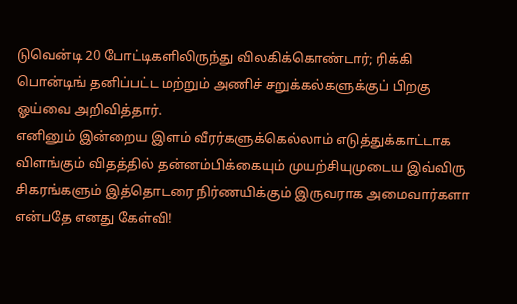டுவென்டி 20 போட்டிகளிலிருந்து விலகிக்கொண்டார்; ரிக்கி பொன்டிங் தனிப்பட்ட மற்றும் அணிச் சறுக்கல்களுக்குப் பிறகு ஓய்வை அறிவித்தார்.
எனினும் இன்றைய இளம் வீரர்களுக்கெல்லாம் எடுத்துக்காட்டாக விளங்கும் விதத்தில் தன்னம்பிக்கையும் முயற்சியுமுடைய இவ்விரு சிகரங்களும் இத்தொடரை நிர்ணயிக்கும் இருவராக அமைவார்களா என்பதே எனது கேள்வி!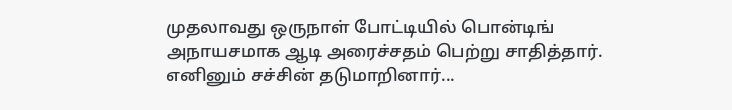முதலாவது ஒருநாள் போட்டியில் பொன்டிங் அநாயசமாக ஆடி அரைச்சதம் பெற்று சாதித்தார். எனினும் சச்சின் தடுமாறினார்...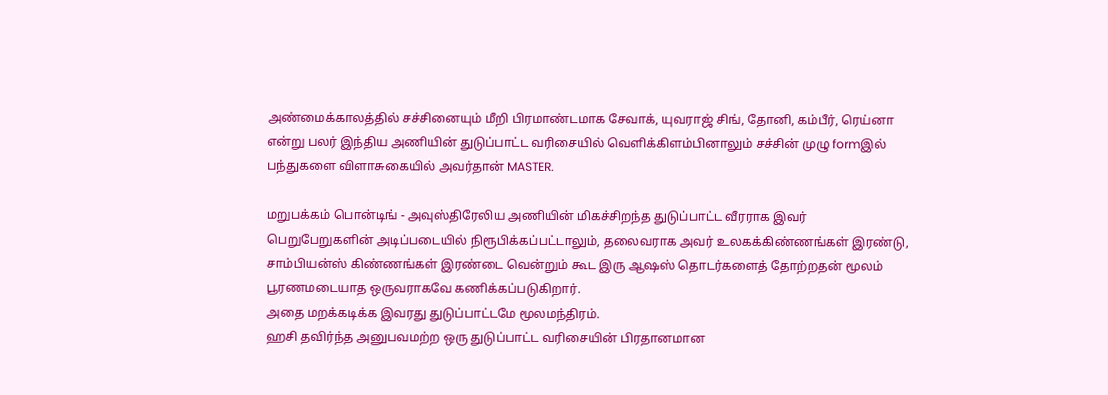அண்மைக்காலத்தில் சச்சினையும் மீறி பிரமாண்டமாக சேவாக், யுவராஜ் சிங், தோனி, கம்பீர், ரெய்னா என்று பலர் இந்திய அணியின் துடுப்பாட்ட வரிசையில் வெளிக்கிளம்பினாலும் சச்சின் முழு formஇல் பந்துகளை விளாசுகையில் அவர்தான் MASTER.

மறுபக்கம் பொன்டிங் - அவுஸ்திரேலிய அணியின் மிகச்சிறந்த துடுப்பாட்ட வீரராக இவர் பெறுபேறுகளின் அடிப்படையில் நிரூபிக்கப்பட்டாலும், தலைவராக அவர் உலகக்கிண்ணங்கள் இரண்டு, சாம்பியன்ஸ் கிண்ணங்கள் இரண்டை வென்றும் கூட இரு ஆஷஸ் தொடர்களைத் தோற்றதன் மூலம் பூரணமடையாத ஒருவராகவே கணிக்கப்படுகிறார்.
அதை மறக்கடிக்க இவரது துடுப்பாட்டமே மூலமந்திரம்.
ஹசி தவிர்ந்த அனுபவமற்ற ஒரு துடுப்பாட்ட வரிசையின் பிரதானமான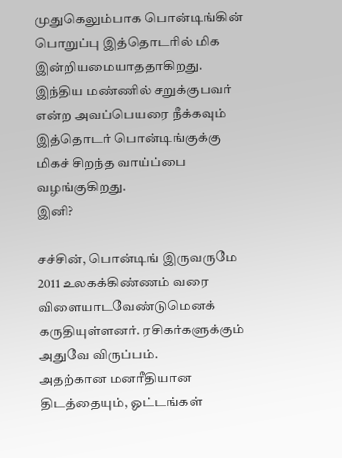முதுகெலும்பாக பொன்டிங்கின் பொறுப்பு இத்தொடரில் மிக இன்றியமையாததாகிறது.
இந்திய மண்ணில் சறுக்குபவர் என்ற அவப்பெயரை நீக்கவும் இத்தொடர் பொன்டிங்குக்கு மிகச் சிறந்த வாய்ப்பை வழங்குகிறது.
இனி?

சச்சின், பொன்டிங் இருவருமே 2011 உலகக்கிண்ணம் வரை விளையாடவேண்டுமெனக் கருதியுள்ளனர். ரசிகர்களுக்கும் அதுவே விருப்பம்.
அதற்கான மனரீதியான திடத்தையும், ஓட்டங்கள்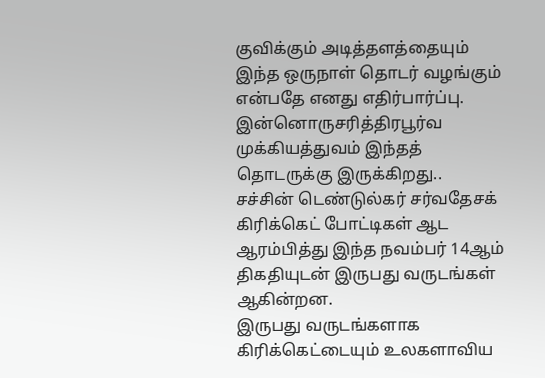குவிக்கும் அடித்தளத்தையும் இந்த ஒருநாள் தொடர் வழங்கும் என்பதே எனது எதிர்பார்ப்பு.
இன்னொருசரித்திரபூர்வ முக்கியத்துவம் இந்தத் தொடருக்கு இருக்கிறது..
சச்சின் டெண்டுல்கர் சர்வதேசக் கிரிக்கெட் போட்டிகள் ஆட ஆரம்பித்து இந்த நவம்பர் 14ஆம் திகதியுடன் இருபது வருடங்கள் ஆகின்றன.
இருபது வருடங்களாக கிரிக்கெட்டையும் உலகளாவிய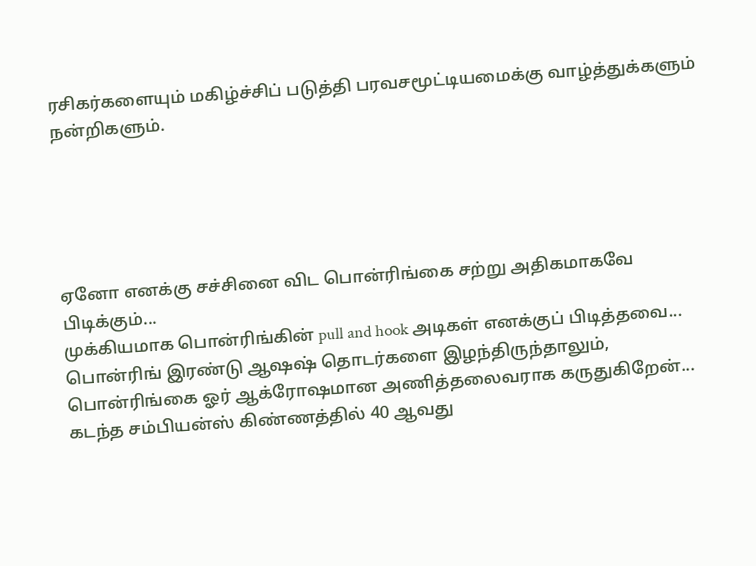ரசிகர்களையும் மகிழ்ச்சிப் படுத்தி பரவசமூட்டியமைக்கு வாழ்த்துக்களும் நன்றிகளும்.





ஏனோ எனக்கு சச்சினை விட பொன்ரிங்கை சற்று அதிகமாகவே பிடிக்கும்...
முக்கியமாக பொன்ரிங்கின் pull and hook அடிகள் எனக்குப் பிடித்தவை...
பொன்ரிங் இரண்டு ஆஷஷ் தொடர்களை இழந்திருந்தாலும், பொன்ரிங்கை ஓர் ஆக்ரோஷமான அணித்தலைவராக கருதுகிறேன்...
கடந்த சம்பியன்ஸ் கிண்ணத்தில் 40 ஆவது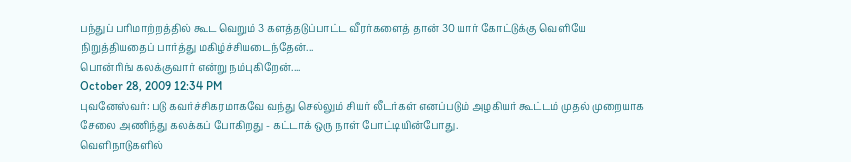பந்துப் பரிமாற்றத்தில் கூட வெறும் 3 களத்தடுப்பாட்ட வீரர்களைத் தான் 30 யார் கோட்டுக்கு வெளியே நிறுத்தியதைப் பார்த்து மகிழ்ச்சியடைந்தேன்...
பொன்ரிங் கலக்குவார் என்று நம்புகிறேன்....
October 28, 2009 12:34 PM
புவனேஸ்வர்: படு கவர்ச்சிகரமாகவே வந்து செல்லும் சியர் லீடர்கள் எனப்படும் அழகியர் கூட்டம் முதல் முறையாக சேலை அணிந்து கலக்கப் போகிறது - கட்டாக் ஒரு நாள் போட்டியின்போது.
வெளிநாடுகளில்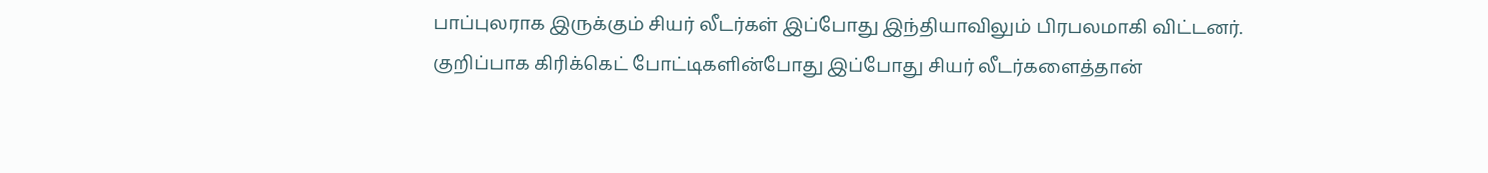பாப்புலராக இருக்கும் சியர் லீடர்கள் இப்போது இந்தியாவிலும் பிரபலமாகி விட்டனர். குறிப்பாக கிரிக்கெட் போட்டிகளின்போது இப்போது சியர் லீடர்களைத்தான்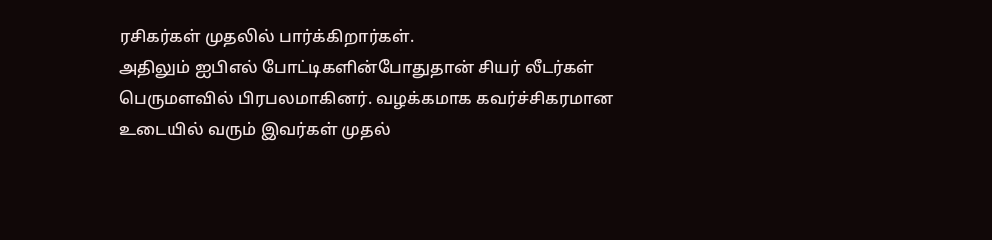ரசிகர்கள் முதலில் பார்க்கிறார்கள்.
அதிலும் ஐபிஎல் போட்டிகளின்போதுதான் சியர் லீடர்கள் பெருமளவில் பிரபலமாகினர். வழக்கமாக கவர்ச்சிகரமான உடையில் வரும் இவர்கள் முதல்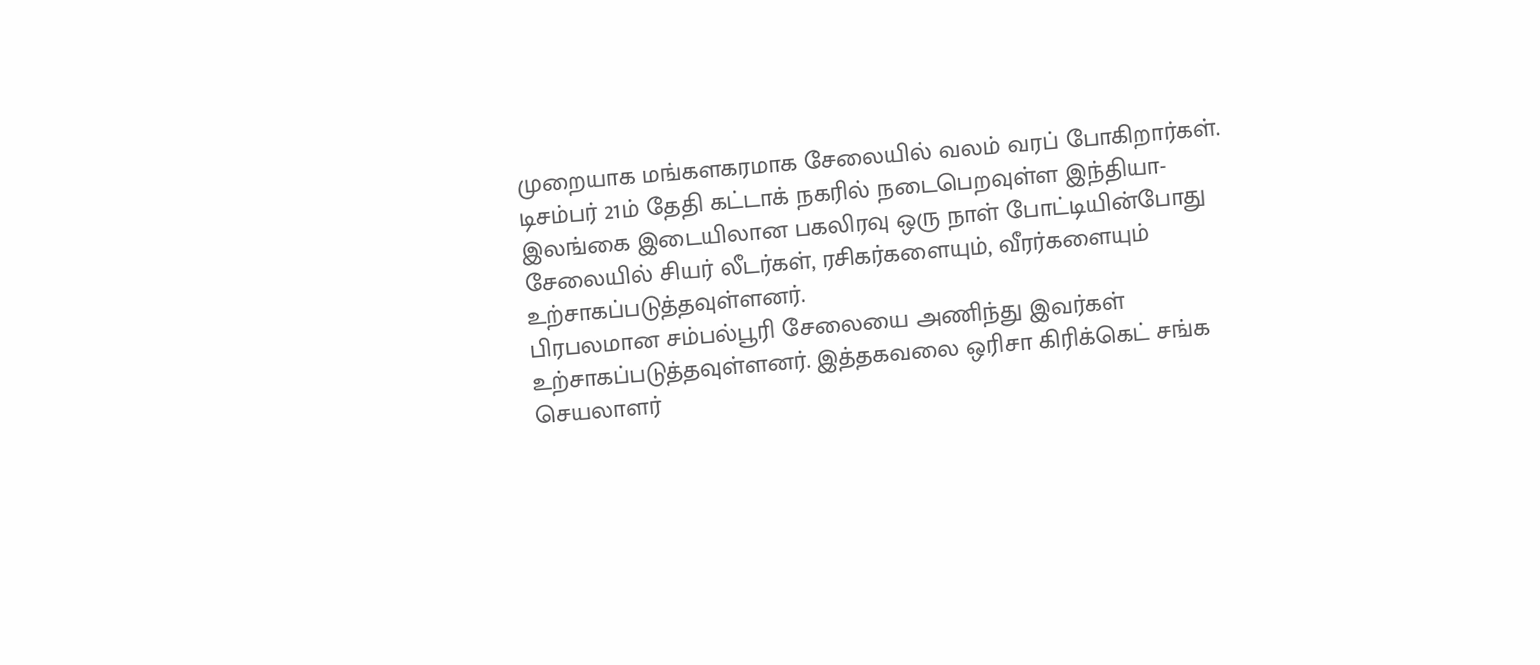முறையாக மங்களகரமாக சேலையில் வலம் வரப் போகிறார்கள்.
டிசம்பர் 21ம் தேதி கட்டாக் நகரில் நடைபெறவுள்ள இந்தியா- இலங்கை இடையிலான பகலிரவு ஒரு நாள் போட்டியின்போது சேலையில் சியர் லீடர்கள், ரசிகர்களையும், வீரர்களையும் உற்சாகப்படுத்தவுள்ளனர்.
பிரபலமான சம்பல்பூரி சேலையை அணிந்து இவர்கள் உற்சாகப்படுத்தவுள்ளனர். இத்தகவலை ஒரிசா கிரிக்கெட் சங்க செயலாளர்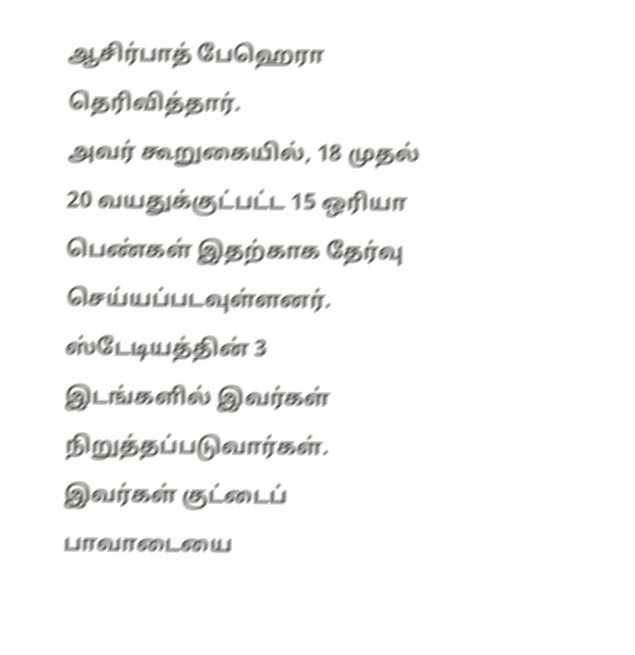ஆசிர்பாத் பேஹெரா தெரிவித்தார்.
அவர் கூறுகையில், 18 முதல் 20 வயதுக்குட்பட்ட 15 ஒரியா பெண்கள் இதற்காக தேர்வு செய்யப்படவுள்ளனர். ஸ்டேடியத்தின் 3 இடங்களில் இவர்கள் நிறுத்தப்படுவார்கள்.
இவர்கள் குட்டைப் பாவாடையை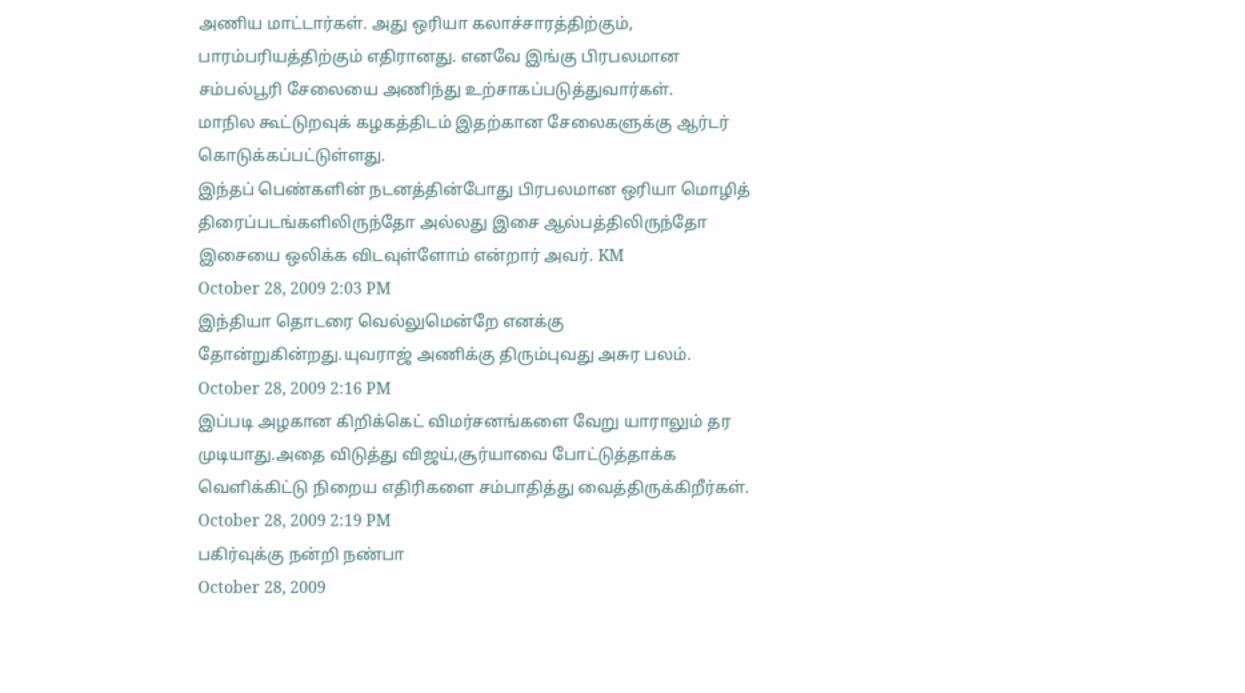அணிய மாட்டார்கள். அது ஒரியா கலாச்சாரத்திற்கும், பாரம்பரியத்திற்கும் எதிரானது. எனவே இங்கு பிரபலமான சம்பல்பூரி சேலையை அணிந்து உற்சாகப்படுத்துவார்கள்.
மாநில கூட்டுறவுக் கழகத்திடம் இதற்கான சேலைகளுக்கு ஆர்டர் கொடுக்கப்பட்டுள்ளது.
இந்தப் பெண்களின் நடனத்தின்போது பிரபலமான ஒரியா மொழித் திரைப்படங்களிலிருந்தோ அல்லது இசை ஆல்பத்திலிருந்தோ இசையை ஒலிக்க விடவுள்ளோம் என்றார் அவர். KM
October 28, 2009 2:03 PM
இந்தியா தொடரை வெல்லுமென்றே எனக்கு தோன்றுகின்றது.யுவராஜ் அணிக்கு திரும்புவது அசுர பலம்.
October 28, 2009 2:16 PM
இப்படி அழகான கிறிக்கெட் விமர்சனங்களை வேறு யாராலும் தர முடியாது.அதை விடுத்து விஜய்,சூர்யாவை போட்டுத்தாக்க வெளிக்கிட்டு நிறைய எதிரிகளை சம்பாதித்து வைத்திருக்கிறீர்கள்.
October 28, 2009 2:19 PM
பகிர்வுக்கு நன்றி நண்பா
October 28, 2009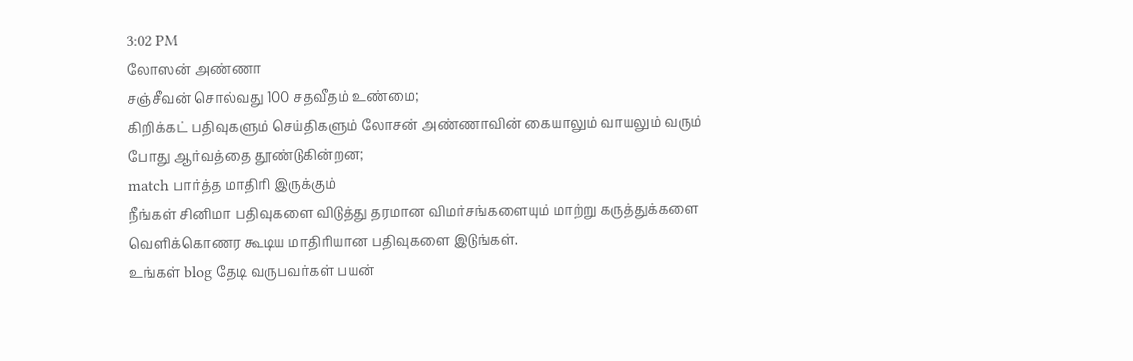3:02 PM
லோஸன் அண்ணா
சஞ்சீவன் சொல்வது 100 சதவீதம் உண்மை;
கிறிக்கட் பதிவுகளும் செய்திகளும் லோசன் அண்ணாவின் கையாலும் வாயலும் வரும் போது ஆர்வத்தை தூண்டுகின்றன;
match பார்த்த மாதிரி இருக்கும்
நீங்கள் சினிமா பதிவுகளை விடுத்து தரமான விமர்சங்களையும் மாற்று கருத்துக்களை வெளிக்கொணர கூடிய மாதிரியான பதிவுகளை இடுங்கள்.
உங்கள் blog தேடி வருபவர்கள் பயன்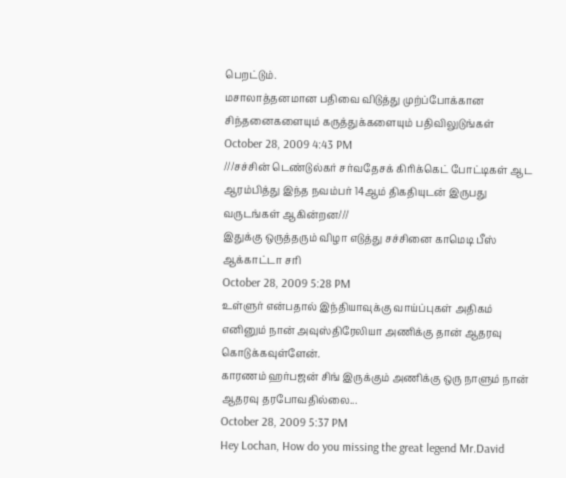பெறட்டும்.
மசாலாத்தனமான பதிவை விடுத்து முற்ப்போக்கான சிந்தனைகளையும் கருத்துக்களையும் பதிவிலுடுங்கள்
October 28, 2009 4:43 PM
///சச்சின் டெண்டுல்கர் சர்வதேசக் கிரிக்கெட் போட்டிகள் ஆட ஆரம்பித்து இந்த நவம்பர் 14ஆம் திகதியுடன் இருபது வருடங்கள் ஆகின்றன///
இதுக்கு ஒருத்தரும் விழா எடுத்து சச்சினை காமெடி பீஸ் ஆக்காட்டா சரி
October 28, 2009 5:28 PM
உள்ளுர் என்பதால் இந்தியாவுக்கு வாய்ப்புகள் அதிகம் எனினும் நான் அவுஸ்திரேலியா அணிக்கு தான் ஆதரவு கொடுக்கவுள்ளேன்.
காரணம் ஹர்பஜன் சிங் இருக்கும் அணிக்கு ஒரு நாளும் நான் ஆதரவு தரபோவதில்லை...
October 28, 2009 5:37 PM
Hey Lochan, How do you missing the great legend Mr.David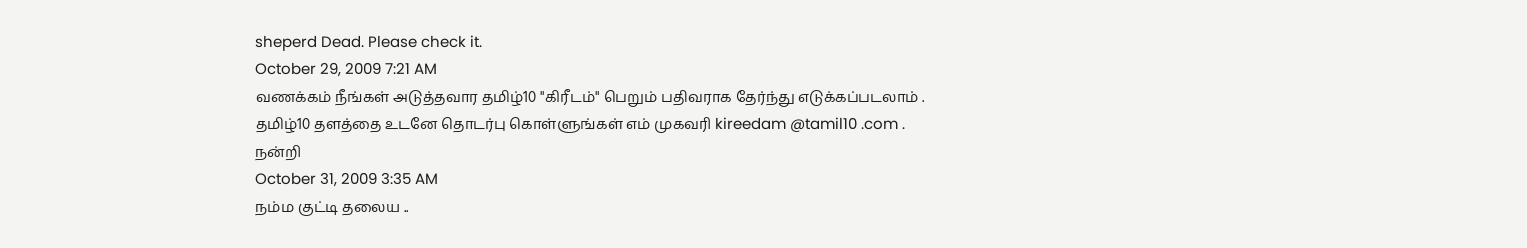sheperd Dead. Please check it.
October 29, 2009 7:21 AM
வணக்கம் நீங்கள் அடுத்தவார தமிழ்10 "கிரீடம்" பெறும் பதிவராக தேர்ந்து எடுக்கப்படலாம் .
தமிழ்10 தளத்தை உடனே தொடர்பு கொள்ளுங்கள் எம் முகவரி kireedam @tamil10 .com .
நன்றி
October 31, 2009 3:35 AM
நம்ம குட்டி தலைய ..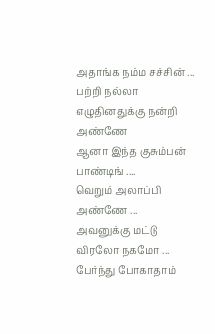அதாங்க நம்ம சச்சின் ...
பற்றி நல்லா எழுதினதுக்கு நன்றி அண்ணே
ஆனா இந்த குசும்பன் பாண்டிங் ....
வெறும் அலாப்பி அண்ணே ...
அவனுக்கு மட்டு விரலோ நகமோ ...
பேர்ந்து போகாதாம்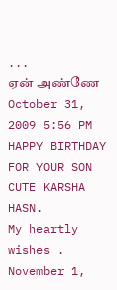...
ஏன் அண்ணே
October 31, 2009 5:56 PM
HAPPY BIRTHDAY FOR YOUR SON CUTE KARSHA HASN.
My heartly wishes .
November 1,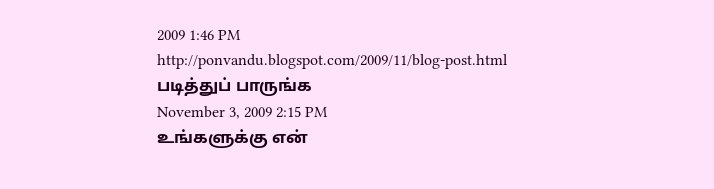2009 1:46 PM
http://ponvandu.blogspot.com/2009/11/blog-post.html
படித்துப் பாருங்க
November 3, 2009 2:15 PM
உங்களுக்கு என்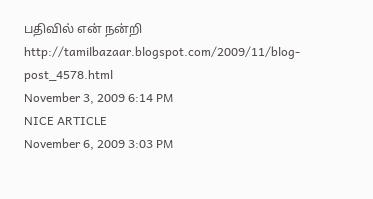பதிவில் என் நன்றி
http://tamilbazaar.blogspot.com/2009/11/blog-post_4578.html
November 3, 2009 6:14 PM
NICE ARTICLE
November 6, 2009 3:03 PM